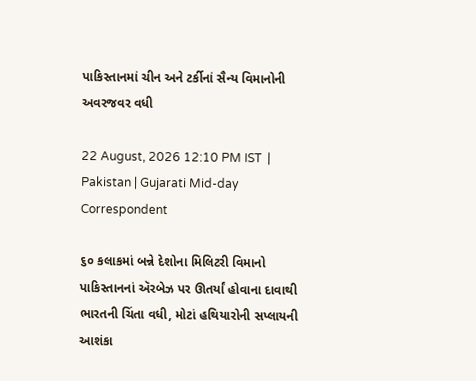પાકિસ્તાનમાં ચીન અને ટર્કીનાં સૈન્ય વિમાનોની અવરજવર વધી

22 August, 2026 12:10 PM IST  |  Pakistan | Gujarati Mid-day Correspondent

૬૦ કલાકમાં બન્ને દેશોના મિલિટરી વિમાનો પાકિસ્તાનનાં ઍરબેઝ પર ઊતર્યાં હોવાના દાવાથી ભારતની ચિંતા વધી, મોટાં હથિયારોની સપ્લાયની આશંકા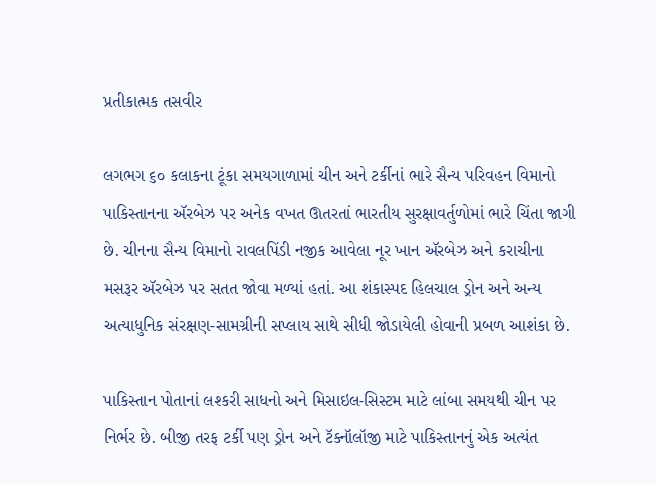પ્રતીકાત્મક તસવીર

લગભગ ૬૦ કલાકના ટૂંકા સમયગાળામાં ચીન અને ટર્કીનાં ભારે સૈન્ય પરિવહન વિમાનો પાકિસ્તાનના ઍરબેઝ પર અનેક વખત ઊતરતાં ભારતીય સુરક્ષાવર્તુળોમાં ભારે ચિંતા જાગી છે. ચીનના સૈન્ય વિમાનો રાવલપિંડી નજીક આવેલા નૂર ખાન ઍરબેઝ અને કરાચીના મસરૂર ઍરબેઝ પર સતત જોવા મળ્યાં હતાં. આ શંકાસ્પદ હિલચાલ ડ્રોન અને અન્ય અત્યાધુનિક સંરક્ષણ-સામગ્રીની સપ્લાય સાથે સીધી જોડાયેલી હોવાની પ્રબળ આશંકા છે.

પાકિસ્તાન પોતાનાં લશ્કરી સાધનો અને મિસાઇલ-સિસ્ટમ માટે લાંબા સમયથી ચીન પર નિર્ભર છે. બીજી તરફ ટર્કી પણ ડ્રોન અને ટૅક્નૉલૉજી માટે પાકિસ્તાનનું એક અત્યંત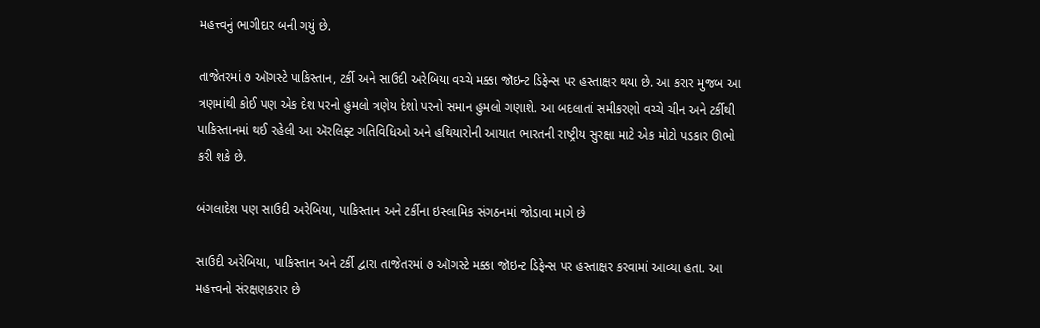મહત્ત્વનું ભાગીદાર બની ગયું છે.

તાજેતરમાં ૭ ઑગસ્ટે પાકિસ્તાન, ટર્કી અને સાઉદી અરેબિયા વચ્ચે મક્કા જૉઇન્ટ ડિફેન્સ પર હસ્તાક્ષર થયા છે. આ કરાર મુજબ આ ત્રણમાંથી કોઈ પણ એક દેશ પરનો હુમલો ત્રણેય દેશો પરનો સમાન હુમલો ગણાશે. આ બદલાતાં સમીકરણો વચ્ચે ચીન અને ટર્કીથી પાકિસ્તાનમાં થઈ રહેલી આ ઍરલિફ્ટ ગતિવિધિઓ અને હથિયારોની આયાત ભારતની રાષ્ટ્રીય સુરક્ષા માટે એક મોટો પડકાર ઊભો કરી શકે છે.

બંગલાદેશ પણ સાઉદી અરેબિયા, પાકિસ્તાન અને ટર્કીના ઇસ્લામિક સંગઠનમાં જોડાવા માગે છે

સાઉદી અરેબિયા, પાકિસ્તાન અને ટર્કી દ્વારા તાજેતરમાં ૭ ઑગસ્ટે મક્કા જૉઇન્ટ ડિફેન્સ પર હસ્તાક્ષર કરવામાં આવ્યા હતા. આ મહત્ત્વનો સંરક્ષણકરાર છે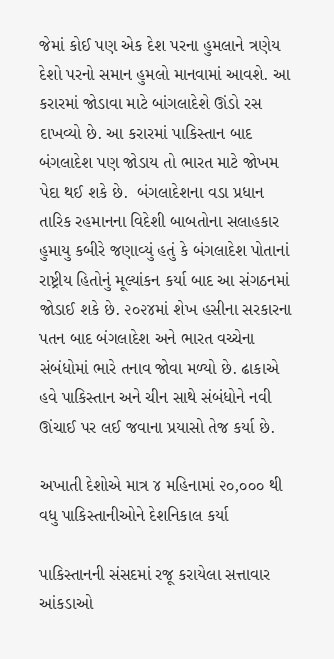જેમાં કોઈ પણ એક દેશ પરના હુમલાને ત્રણેય દેશો પરનો સમાન હુમલો માનવામાં આવશે. આ કરારમાં જોડાવા માટે બાંગલાદેશે ઊંડો રસ દાખવ્યો છે. આ કરારમાં પાકિસ્તાન બાદ બંગલાદેશ પણ જોડાય તો ભારત માટે જોખમ પેદા થઈ શકે છે.  બંગલાદેશના વડા પ્રધાન તારિક રહમાનના વિદેશી બાબતોના સલાહકાર હુમાયુ કબીરે જણાવ્યું હતું કે બંગલાદેશ પોતાનાં રાષ્ટ્રીય હિતોનું મૂલ્યાંકન કર્યા બાદ આ સંગઠનમાં જોડાઈ શકે છે. ૨૦૨૪માં શેખ હસીના સરકારના પતન બાદ બંગલાદેશ અને ભારત વચ્ચેના સંબંધોમાં ભારે તનાવ જોવા મળ્યો છે. ઢાકાએ હવે પાકિસ્તાન અને ચીન સાથે સંબંધોને નવી ઊંચાઈ પર લઈ જવાના પ્રયાસો તેજ કર્યા છે.

અખાતી દેશોએ માત્ર ૪ મહિનામાં ૨૦,૦૦૦ થી વધુ પાકિસ્તાનીઓને દેશનિકાલ કર્યા

પાકિસ્તાનની સંસદમાં રજૂ કરાયેલા સત્તાવાર આંકડાઓ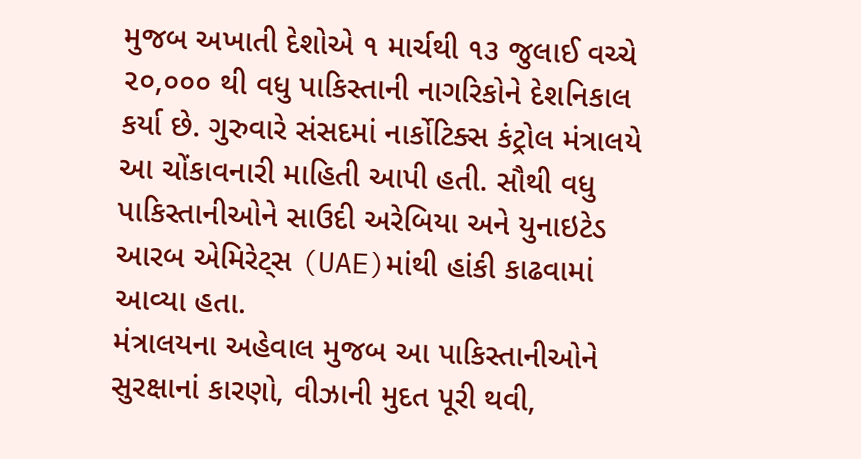મુજબ અખાતી દેશોએ ૧ માર્ચથી ૧૩ જુલાઈ વચ્ચે ૨૦,૦૦૦ થી વધુ પાકિસ્તાની નાગરિકોને દેશનિકાલ કર્યા છે. ગુરુવારે સંસદમાં નાર્કોટિક્સ કંટ્રોલ મંત્રાલયે આ ચોંકાવનારી માહિતી આપી હતી. સૌથી વધુ પાકિસ્તાનીઓને સાઉદી અરેબિયા અને યુનાઇટેડ આરબ એમિરેટ‍્સ (UAE)માંથી હાંકી કાઢવામાં આવ્યા હતા.
મંત્રાલયના અહેવાલ મુજબ આ પાકિસ્તાનીઓને સુરક્ષાનાં કારણો, વીઝાની મુદત પૂરી થવી,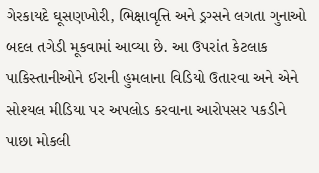ગેરકાયદે ઘૂસણખોરી, ભિક્ષાવૃત્તિ અને ડ્રગ્સને લગતા ગુનાઓ બદલ તગેડી મૂકવામાં આવ્યા છે. આ ઉપરાંત કેટલાક પાકિસ્તાનીઓને ઈરાની હુમલાના વિડિયો ઉતારવા અને એને સોશ્યલ મીડિયા પર અપલોડ કરવાના આરોપસર પકડીને પાછા મોકલી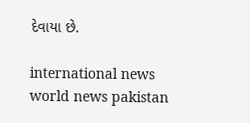દેવાયા છે.

international news world news pakistan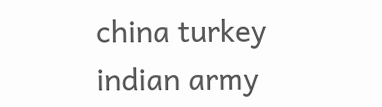china turkey indian army